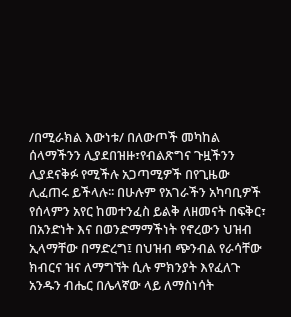/በሚራክል እውነቱ/ በለውጦች መካከል ሰላማችንን ሊያደበዝዙ፣የብልጽግና ጉዟችንን ሊያደናቅፉ የሚችሉ አጋጣሚዎች በየጊዜው ሊፈጠሩ ይችላሉ፡፡ በሁሉም የአገራችን አካባቢዎች የሰላምን አየር ከመተንፈስ ይልቅ ለዘመናት በፍቅር፣ በአንድነት እና በወንድማማችነት የኖረውን ህዝብ ኢላማቸው በማድረግ፤ በህዝብ ጭንብል የራሳቸው ክብርና ዝና ለማግኘት ሲሉ ምክንያት እየፈለጉ አንዱን ብሔር በሌላኛው ላይ ለማስነሳት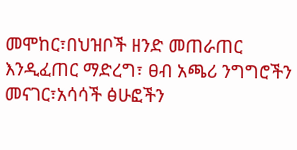መሞከር፣በህዝቦች ዘንድ መጠራጠር እንዲፈጠር ማድረግ፣ ፀብ አጫሪ ንግግሮችን መናገር፣አሳሳች ፅሁፎችን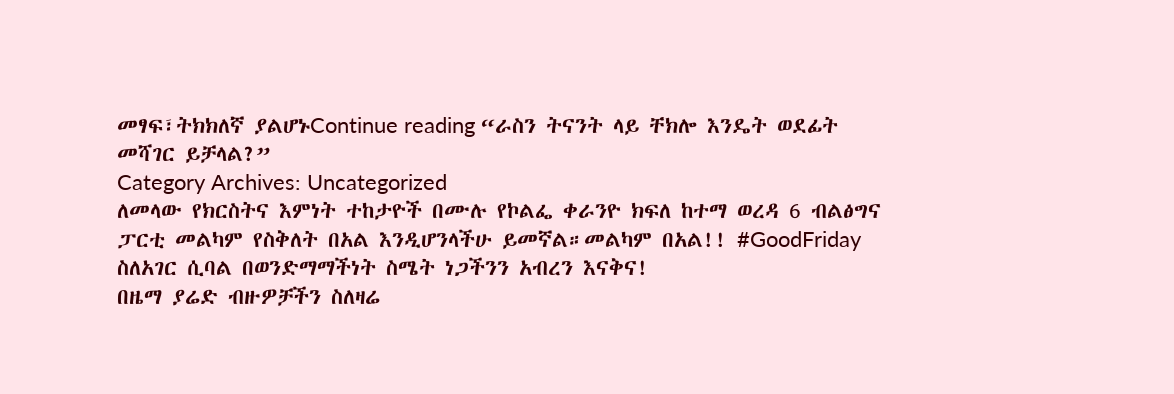መፃፍ፣ትክክለኛ ያልሆኑContinue reading “ራስን ትናንት ላይ ቸክሎ እንዴት ወደፊት መሻገር ይቻላል?”
Category Archives: Uncategorized
ለመላው የክርስትና እምነት ተከታዮች በሙሉ የኮልፌ ቀራንዮ ክፍለ ከተማ ወረዳ 6 ብልፅግና ፓርቲ መልካም የስቅለት በአል እንዲሆንላችሁ ይመኛል።መልካም በአል!! #GoodFriday
ስለአገር ሲባል በወንድማማችነት ስሜት ነጋችንን አብረን እናቅና!
በዜማ ያሬድ ብዙዎቻችን ስለዛሬ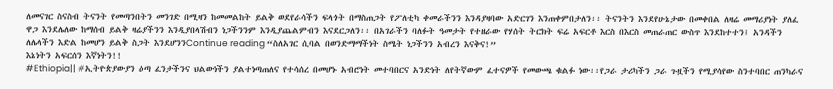ለመናገር ስናስብ ትናንት የመጣንበትን መንገድ በሚዛን ከመመልከት ይልቅ ወደየራሳችን ፍላጎት በማስጠጋት የፖለቲካ ቀመራችንን እንዳያዛባው አድርገን እንጠቀምበታለን፡፡ ትናንትን እንደየሁኔታው በመቀበል ለዛሬ መማሪያነት ያለፈ ዋጋ እንደሌለው ከማሰብ ይልቅ ዛሬያችንን እንዲያበላሽብን ነጋችንንም እንዲያጨልምብን እናደርጋለን፡፡ በአገራችን ባለፉት ዓመታት የተዘራው የሃሰት ትርክት ፍሬ አፍርቶ እርስ በእርስ መጠራጠር ውስጥ እንደከተተን፤ አንዳችን ለሌላችን እድል ከመሆን ይልቅ ስጋት እንደሆንንContinue reading “ስለአገር ሲባል በወንድማማችነት ስሜት ነጋችንን አብረን እናቅና!”
እኔነትን አፍርሰን እኛነትን!!
#Ethiopia|| #ኢትዮጵያውያን ዕጣ ፈንታችንና ህልውነችን ያልተነጣጠለና የተሳሰረ በመሆኑ አብሮነት መተባበርና አንድነት ለየትኛውም ፈተናዎች የመውጫ ቁልፉ ነው፡፡የጋራ ታሪካችን ጋራ ጉዟችን የሚያሳየው ስንተባበር ጠንካራና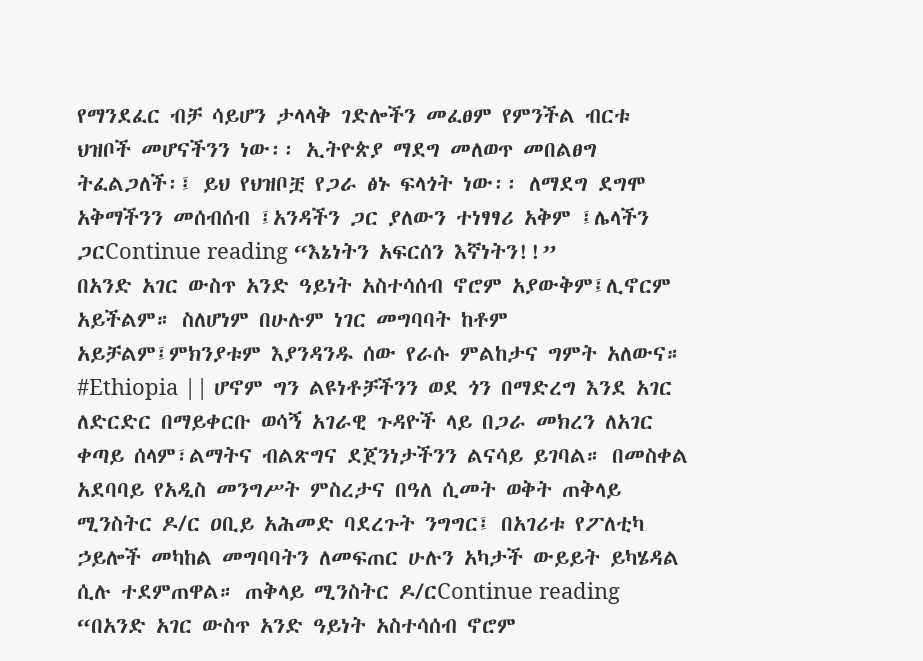የማንደፈር ብቻ ሳይሆን ታላላቅ ገድሎችን መፈፀም የምንችል ብርቱ ህዝቦች መሆናችንን ነው፡፡ ኢትዮጵያ ማደግ መለወጥ መበልፀግ ትፈልጋለች፡፤ ይህ የህዝቦቿ የጋራ ፅኑ ፍላጎት ነው፡፡ ለማደግ ደግሞ አቅማችንን መሰብሰብ ፤አንዳችን ጋር ያለውን ተነፃፃሪ አቅም ፤ሌላችን ጋርContinue reading “እኔነትን አፍርሰን እኛነትን!!”
በአንድ አገር ውስጥ አንድ ዓይነት አስተሳሰብ ኖሮም አያውቅም፤ሊኖርም አይችልም። ስለሆነም በሁሉም ነገር መግባባት ከቶም አይቻልም፤ምክንያቱም እያንዳንዱ ሰው የራሱ ምልከታና ግምት አለውና።
#Ethiopia || ሆኖም ግን ልዩነቶቻችንን ወደ ጎን በማድረግ እንደ አገር ለድርድር በማይቀርቡ ወሳኝ አገራዊ ጉዳዮች ላይ በጋራ መክረን ለአገር ቀጣይ ሰላም፣ልማትና ብልጽግና ደጀንነታችንን ልናሳይ ይገባል። በመስቀል አደባባይ የአዲስ መንግሥት ምስረታና በዓለ ሲመት ወቅት ጠቅላይ ሚንስትር ዶ/ር ዐቢይ አሕመድ ባደረጉት ንግግር፤ በአገሪቱ የፖለቲካ ኃይሎች መካከል መግባባትን ለመፍጠር ሁሉን አካታች ውይይት ይካሄዳል ሲሉ ተደምጠዋል። ጠቅላይ ሚንስትር ዶ/ርContinue reading “በአንድ አገር ውስጥ አንድ ዓይነት አስተሳሰብ ኖሮም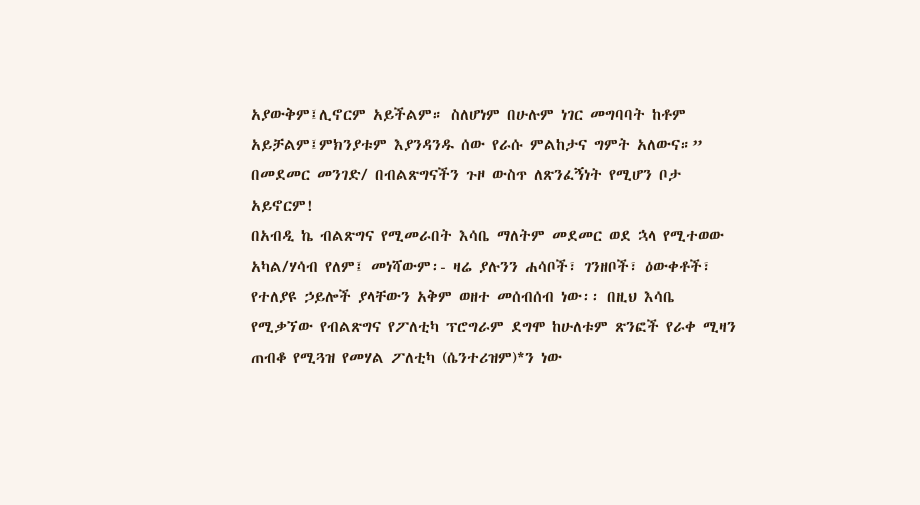አያውቅም፤ሊኖርም አይችልም። ስለሆነም በሁሉም ነገር መግባባት ከቶም አይቻልም፤ምክንያቱም እያንዳንዱ ሰው የራሱ ምልከታና ግምት አለውና።”
በመደመር መንገድ/ በብልጽግናችን ጉዞ ውስጥ ለጽንፈኝነት የሚሆን ቦታ አይኖርም!
በአብዲ ኬ ብልጽግና የሚመራበት እሳቤ ማለትም መደመር ወደ ኋላ የሚተወው አካል/ሃሳብ የለም፤ መነሻውም፡- ዛሬ ያሉንን ሐሳቦች፣ ገንዘቦች፣ ዕውቀቶች፣ የተለያዩ ኃይሎች ያላቸውን አቅም ወዘተ መሰብሰብ ነው፡፡ በዚህ እሳቤ የሚቃኘው የብልጽግና የፖለቲካ ፕሮግራም ደግሞ ከሁለቱም ጽንፎች የራቀ ሚዛን ጠብቆ የሚጓዝ የመሃል ፖለቲካ (ሴንተሪዝም)*ን ነው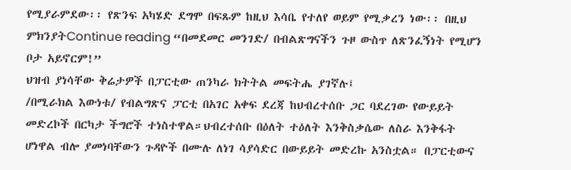የሚያራምደው፡፡ የጽንፍ አካሄድ ደግሞ በፍጹም ከዚህ እሳቤ የተለየ ወይም የሚቃረን ነው፡፡ በዚህ ምክንያትContinue reading “በመደመር መንገድ/ በብልጽግናችን ጉዞ ውስጥ ለጽንፈኝነት የሚሆን ቦታ አይኖርም!”
ህዝብ ያነሳቸው ቅሬታዎች በፓርቲው ጠንካራ ክትትል መፍትሔ ያገኛሉ፤
/በሚራክል እውነቱ/ የብልግጽና ፓርቲ በአገር አቀፍ ደረጃ ከህብረተሰቡ ጋር ባደረገው የውይይት መድረኮች በርካታ ችግሮች ተነስተዋል።ህብረተሰቡ በዕለት ተዕለት እንቅስቃሴው ለስራ እንቅፋት ሆነዋል ብሎ ያመነባቸውን ጉዳዮች በሙሉ ለነገ ሳያሳድር በውይይት መድረኩ አንስቷል። በፓርቲውና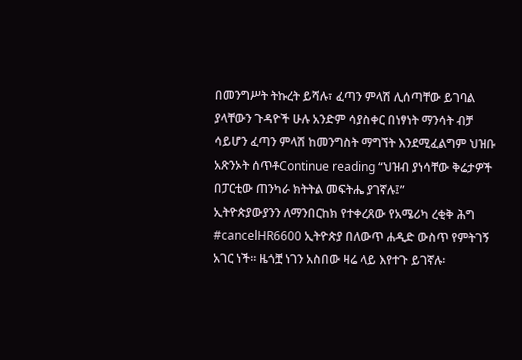በመንግሥት ትኩረት ይሻሉ፣ ፈጣን ምላሽ ሊሰጣቸው ይገባል ያላቸውን ጉዳዮች ሁሉ አንድም ሳያስቀር በነፃነት ማንሳት ብቻ ሳይሆን ፈጣን ምላሽ ከመንግስት ማግኘት እንደሚፈልግም ህዝቡ አጽንኦት ሰጥቶContinue reading “ህዝብ ያነሳቸው ቅሬታዎች በፓርቲው ጠንካራ ክትትል መፍትሔ ያገኛሉ፤”
ኢትዮጵያውያንን ለማንበርከክ የተቀረጸው የአሜሪካ ረቂቅ ሕግ
#cancelHR6600 ኢትዮጵያ በለውጥ ሐዲድ ውስጥ የምትገኝ አገር ነች፡፡ ዜጎቿ ነገን አስበው ዛሬ ላይ እየተጉ ይገኛሉ፡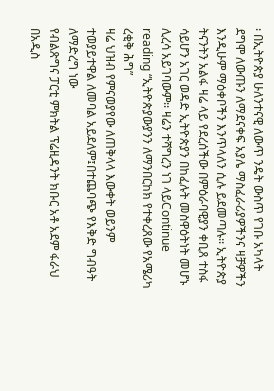፡ በኢትዮጵያ ሁለንተናዊ ለውጥ ንዴት ውስጥ የገቡ አካላት ደግሞ ለውጡን ለማደናቀፍ አያሌ ማስፈራሪያዎችንና ዛቻዎችን እንዲሁም ማዕቀቦችን እንጥላለን ሲሉ ይደመጣሉ፡፡ ኢትዮጵያ ትናንትን አልፋ ዛሬ ላይ የደረሰችው በምዕራባዊያን ቀቢጸ ተስፋ ሳይሆን አገር ወዳድ ኢትዮጵያን በከፈሉት መስዋዕትነት መሆኑ ሊረሳ አይገባውም፡፡ ዛሬን ተሻግረን ነገ ላይContinue reading “ኢትዮጵያውያንን ለማንበርከክ የተቀረጸው የአሜሪካ ረቂቅ ሕግ”
ዛሬ ህዝብ የምናወያየው ለጠቅላላ እውቀት ወይንም ተወያይተዋል ለመባል አይደለም፤በተጨባጭ የእቅድ ግብዓት ለማድረግ ነው
የብልጽግና ፓርቲ ምክትል ፕሬዚዳንት ክቡር አቶ አደም ፋራህ በአዲስ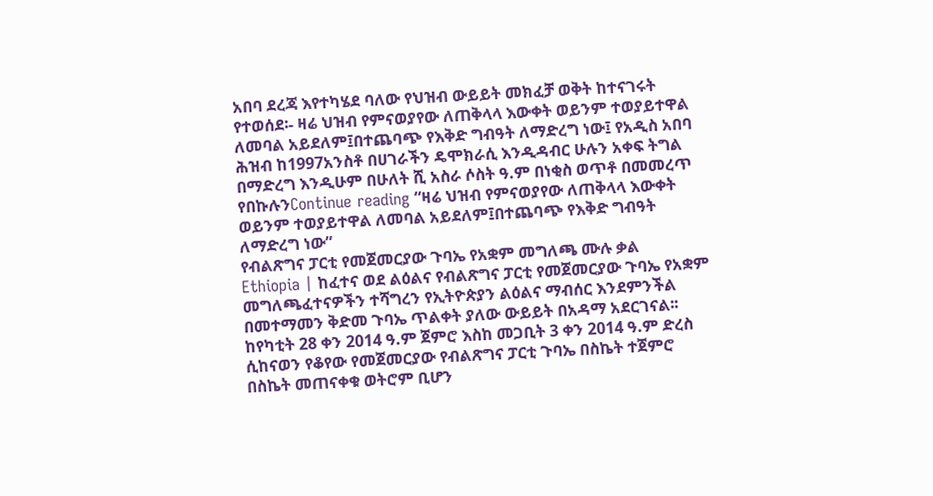አበባ ደረጃ እየተካሄደ ባለው የህዝብ ውይይት መክፈቻ ወቅት ከተናገሩት የተወሰደ፡- ዛሬ ህዝብ የምናወያየው ለጠቅላላ እውቀት ወይንም ተወያይተዋል ለመባል አይደለም፤በተጨባጭ የእቅድ ግብዓት ለማድረግ ነው፤ የአዲስ አበባ ሕዝብ ከ1997አንስቶ በሀገራችን ዴሞክራሲ እንዲዳብር ሁሉን አቀፍ ትግል በማድረግ እንዲሁም በሁለት ሺ አስራ ሶስት ዓ.ም በነቂስ ወጥቶ በመመረጥ የበኩሉንContinue reading “ዛሬ ህዝብ የምናወያየው ለጠቅላላ እውቀት ወይንም ተወያይተዋል ለመባል አይደለም፤በተጨባጭ የእቅድ ግብዓት ለማድረግ ነው”
የብልጽግና ፓርቲ የመጀመርያው ጉባኤ የአቋም መግለጫ ሙሉ ቃል
Ethiopia | ከፈተና ወደ ልዕልና የብልጽግና ፓርቲ የመጀመርያው ጉባኤ የአቋም መግለጫፈተናዎችን ተሻግረን የኢትዮጵያን ልዕልና ማብሰር እንደምንችል በመተማመን ቅድመ ጉባኤ ጥልቀት ያለው ውይይት በአዳማ አደርገናል፡፡ ከየካቲት 28 ቀን 2014 ዓ.ም ጀምሮ እስከ መጋቢት 3 ቀን 2014 ዓ.ም ድረስ ሲከናወን የቆየው የመጀመርያው የብልጽግና ፓርቲ ጉባኤ በስኬት ተጀምሮ በስኬት መጠናቀቁ ወትሮም ቢሆን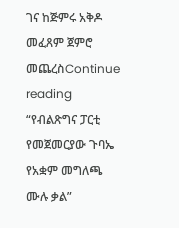ገና ከጅምሩ አቅዶ መፈጸም ጀምሮ መጨረስContinue reading “የብልጽግና ፓርቲ የመጀመርያው ጉባኤ የአቋም መግለጫ ሙሉ ቃል”